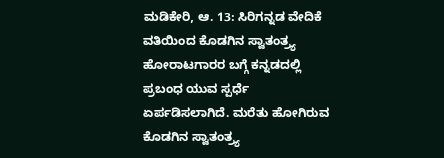ಮಡಿಕೇರಿ, ಆ. 13: ಸಿರಿಗನ್ನಡ ವೇದಿಕೆ ವತಿಯಿಂದ ಕೊಡಗಿನ ಸ್ವಾತಂತ್ರ್ಯ ಹೋರಾಟಗಾರರ ಬಗ್ಗೆ ಕನ್ನಡದಲ್ಲಿ ಪ್ರಬಂಧ ಯುವ ಸ್ಪರ್ಧೆ ಏರ್ಪಡಿಸಲಾಗಿದೆ. ಮರೆತು ಹೋಗಿರುವ ಕೊಡಗಿನ ಸ್ವಾತಂತ್ರ್ಯ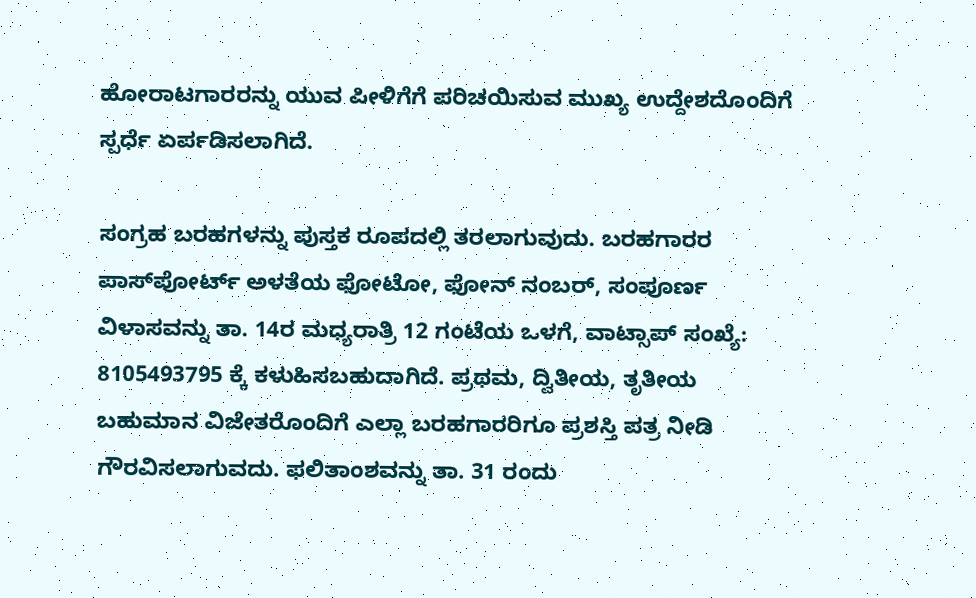ಹೋರಾಟಗಾರರನ್ನು ಯುವ ಪೀಳಿಗೆಗೆ ಪರಿಚಯಿಸುವ ಮುಖ್ಯ ಉದ್ದೇಶದೊಂದಿಗೆ ಸ್ಪರ್ಧೆ ಏರ್ಪಡಿಸಲಾಗಿದೆ.

ಸಂಗ್ರಹ ಬರಹಗಳನ್ನು ಪುಸ್ತಕ ರೂಪದಲ್ಲಿ ತರಲಾಗುವುದು. ಬರಹಗಾರರ ಪಾಸ್‍ಪೋರ್ಟ್ ಅಳತೆಯ ಫೋಟೋ, ಫೋನ್ ನಂಬರ್, ಸಂಪೂರ್ಣ ವಿಳಾಸವನ್ನು ತಾ. 14ರ ಮಧ್ಯರಾತ್ರಿ 12 ಗಂಟೆಯ ಒಳಗೆ, ವಾಟ್ಸಾಪ್ ಸಂಖ್ಯೆ: 8105493795 ಕ್ಕೆ ಕಳುಹಿಸಬಹುದಾಗಿದೆ. ಪ್ರಥಮ, ದ್ವಿತೀಯ, ತೃತೀಯ ಬಹುಮಾನ ವಿಜೇತರೊಂದಿಗೆ ಎಲ್ಲಾ ಬರಹಗಾರರಿಗೂ ಪ್ರಶಸ್ತಿ ಪತ್ರ ನೀಡಿ ಗೌರವಿಸಲಾಗುವದು. ಫಲಿತಾಂಶವನ್ನು ತಾ. 31 ರಂದು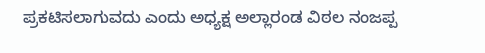ಪ್ರಕಟಿಸಲಾಗುವದು ಎಂದು ಅಧ್ಯಕ್ಷ ಅಲ್ಲಾರಂಡ ವಿಠಲ ನಂಜಪ್ಪ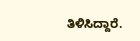ತಿಳಿಸಿದ್ದಾರೆ.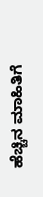ಹೆಚ್ಚಿನ ಮಾಹಿತಿಗೆ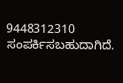9448312310 ಸಂಪರ್ಕಿಸಬಹುದಾಗಿದೆ.